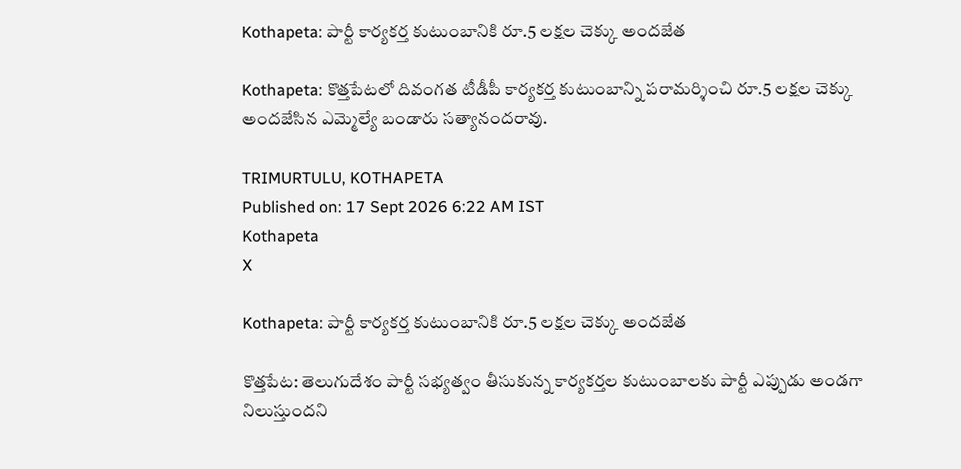Kothapeta: పార్టీ కార్యకర్త కుటుంబానికి రూ.5 లక్షల చెక్కు అందజేత

Kothapeta: కొత్తపేటలో దివంగత టీడీపీ కార్యకర్త కుటుంబాన్ని పరామర్శించి రూ.5 లక్షల చెక్కు అందజేసిన ఎమ్మెల్యే బండారు సత్యానందరావు.

TRIMURTULU, KOTHAPETA
Published on: 17 Sept 2026 6:22 AM IST
Kothapeta
X

Kothapeta: పార్టీ కార్యకర్త కుటుంబానికి రూ.5 లక్షల చెక్కు అందజేత

కొత్తపేట: తెలుగుదేశం పార్టీ సభ్యత్వం తీసుకున్న కార్యకర్తల కుటుంబాలకు పార్టీ ఎప్పుడు అండగా నిలుస్తుందని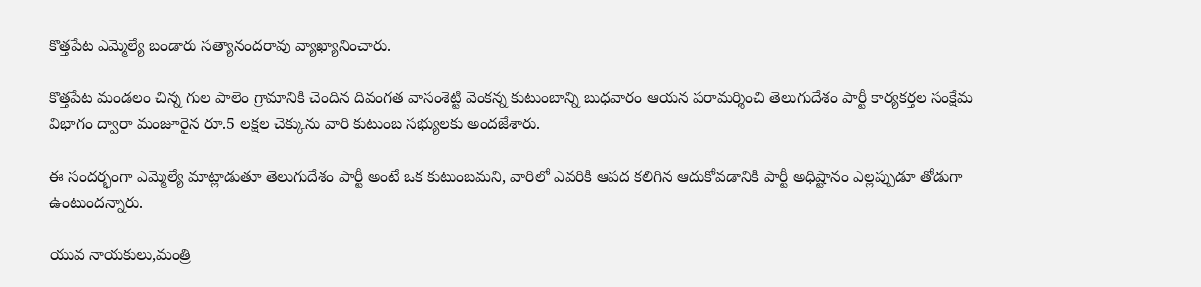కొత్తపేట ఎమ్మెల్యే బండారు సత్యానందరావు వ్యాఖ్యానించారు.

కొత్తపేట మండలం చిన్న గుల పాలెం గ్రామానికి చెందిన దివంగత వాసంశెట్టి వెంకన్న కుటుంబాన్ని బుధవారం ఆయన పరామర్శించి తెలుగుదేశం పార్టీ కార్యకర్తల సంక్షేమ విభాగం ద్వారా మంజూరైన రూ.5 లక్షల చెక్కును వారి కుటుంబ సభ్యులకు అందజేశారు.

ఈ సందర్భంగా ఎమ్మెల్యే మాట్లాడుతూ తెలుగుదేశం పార్టీ అంటే ఒక కుటుంబమని, వారిలో ఎవరికి ఆపద కలిగిన ఆదుకోవడానికి పార్టీ అధిష్టానం ఎల్లప్పుడూ తోడుగా ఉంటుందన్నారు.

యువ నాయకులు,మంత్రి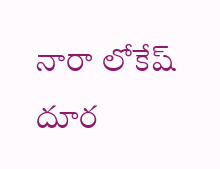నారా లోకేష్ దూర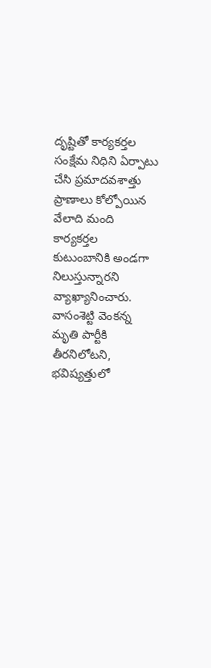దృష్టితో కార్యకర్తల సంక్షేమ నిధిని ఏర్పాటు చేసి ప్రమాదవశాత్తు ప్రాణాలు కోల్పోయిన వేలాది మంది కార్యకర్తల కుటుంబానికి అండగా నిలుస్తున్నారని వ్యాఖ్యానించారు. వాసంశెట్టి వెంకన్న మృతి పార్టీకి తీరనిలోటని, భవిష్యత్తులో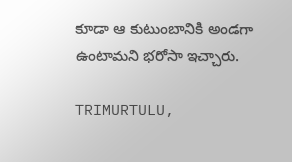కూడా ఆ కుటుంబానికి అండగా ఉంటామని భరోసా ఇచ్చారు.

TRIMURTULU,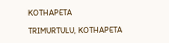KOTHAPETA

TRIMURTULU, KOTHAPETA